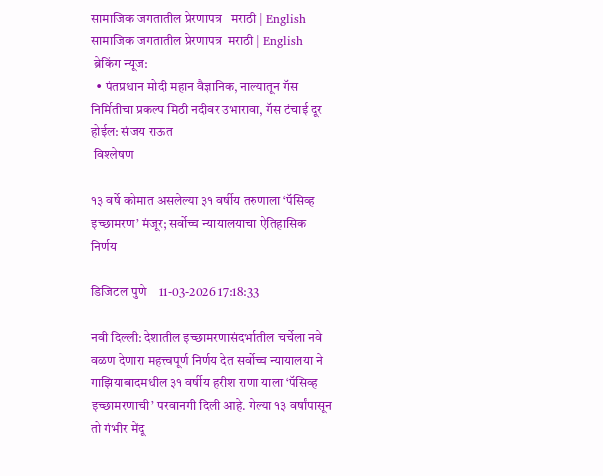सामाजिक जगतातील प्रेरणापत्र   मराठी | English
सामाजिक जगतातील प्रेरणापत्र  मराठी | English
 ब्रेकिंग न्यूज:
  • पंतप्रधान मोदी महान वैज्ञानिक, नाल्यातून गॅस निर्मितीचा प्रकल्प मिठी नदीवर उभारावा, गॅस टंचाई दूर होईल: संजय राऊत
 विश्लेषण

१३ वर्षे कोमात असलेल्या ३१ वर्षीय तरुणाला ‘पॅसिव्ह इच्छामरण’ मंजूर; सर्वोच्च न्यायालयाचा ऐतिहासिक निर्णय

डिजिटल पुणे    11-03-2026 17:18:33

नवी दिल्ली: देशातील इच्छामरणासंदर्भातील चर्चेला नवे वळण देणारा महत्त्वपूर्ण निर्णय देत सर्वोच्च न्यायालया ने गाझियाबादमधील ३१ वर्षीय हरीश राणा याला ‘पॅसिव्ह इच्छामरणाची’ परवानगी दिली आहे. गेल्या १३ वर्षांपासून तो गंभीर मेंदू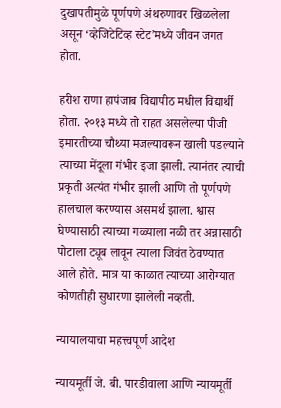दुखापतीमुळे पूर्णपणे अंथरुणावर खिळलेला असून ‘व्हेजिटेटिव्ह स्टेट’मध्ये जीवन जगत होता.

हरीश राणा हापंजाब विद्यापीठ मधील विद्यार्थी होता. २०१३ मध्ये तो राहत असलेल्या पीजी इमारतीच्या चौथ्या मजल्यावरून खाली पडल्याने त्याच्या मेंदूला गंभीर इजा झाली. त्यानंतर त्याची प्रकृती अत्यंत गंभीर झाली आणि तो पूर्णपणे हालचाल करण्यास असमर्थ झाला. श्वास घेण्यासाठी त्याच्या गळ्याला नळी तर अन्नासाठी पोटाला ट्यूब लावून त्याला जिवंत ठेवण्यात आले होते. मात्र या काळात त्याच्या आरोग्यात कोणतीही सुधारणा झालेली नव्हती.

न्यायालयाचा महत्त्वपूर्ण आदेश

न्यायमूर्ती जे. बी. पारडीवाला आणि न्यायमूर्ती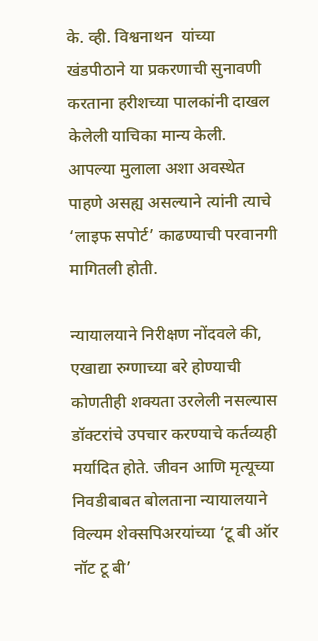के. व्ही. विश्वनाथन  यांच्या खंडपीठाने या प्रकरणाची सुनावणी करताना हरीशच्या पालकांनी दाखल केलेली याचिका मान्य केली. आपल्या मुलाला अशा अवस्थेत पाहणे असह्य असल्याने त्यांनी त्याचे ‘लाइफ सपोर्ट’ काढण्याची परवानगी मागितली होती.

न्यायालयाने निरीक्षण नोंदवले की, एखाद्या रुग्णाच्या बरे होण्याची कोणतीही शक्यता उरलेली नसल्यास डॉक्टरांचे उपचार करण्याचे कर्तव्यही मर्यादित होते. जीवन आणि मृत्यूच्या निवडीबाबत बोलताना न्यायालयाने विल्यम शेक्सपिअरयांच्या ‘टू बी ऑर नॉट टू बी’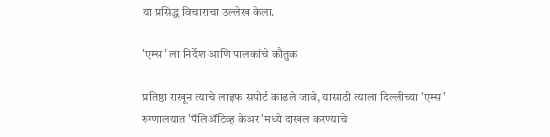या प्रसिद्ध विचाराचा उल्लेख केला.

'एम्स' ला निर्देश आणि पालकांचे कौतुक

प्रतिष्ठा राखून त्याचे लाइफ सपोर्ट काढले जावे, यासाठी त्याला दिल्लीच्या 'एम्स' रुग्णालयात 'पॅलिॲटिव्ह केअर'मध्ये दाखल करण्याचे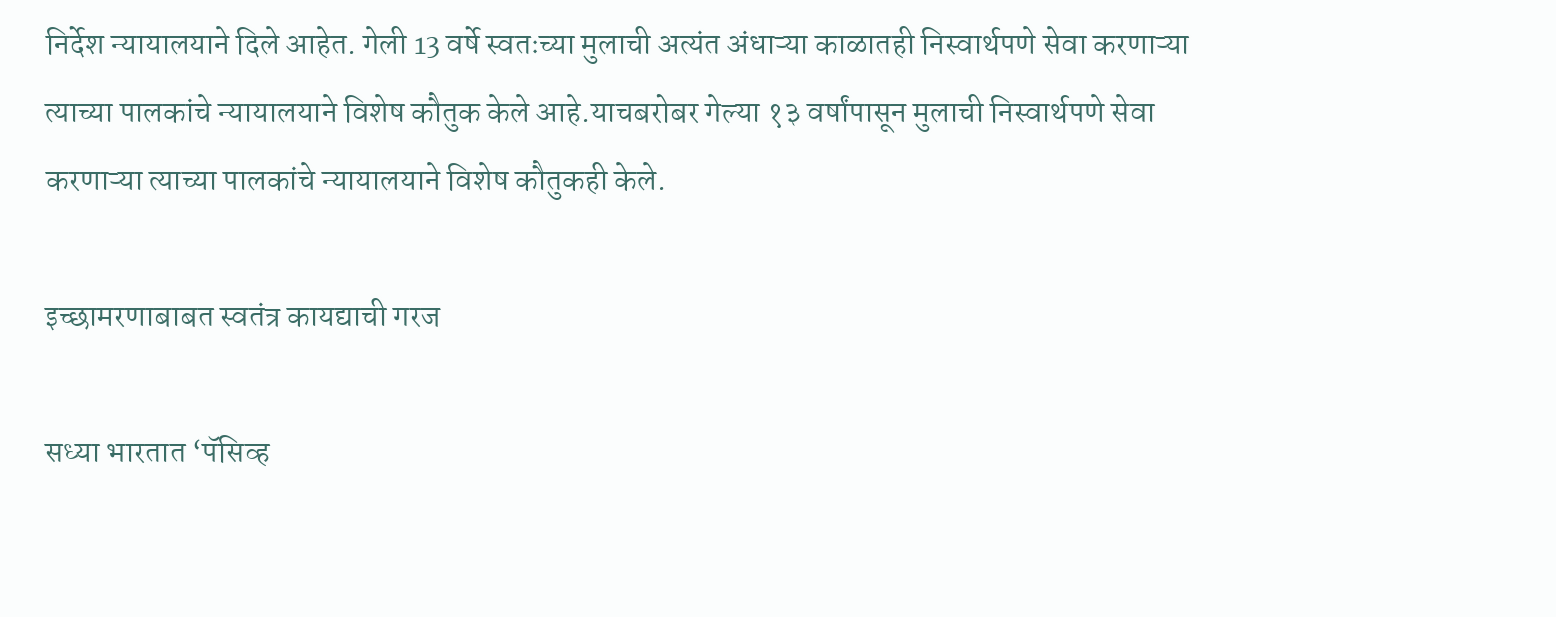निर्देश न्यायालयाने दिले आहेत. गेली 13 वर्षे स्वतःच्या मुलाची अत्यंत अंधाऱ्या काळातही निस्वार्थपणे सेवा करणाऱ्या त्याच्या पालकांचे न्यायालयाने विशेष कौतुक केले आहे.याचबरोबर गेल्या १३ वर्षांपासून मुलाची निस्वार्थपणे सेवा करणाऱ्या त्याच्या पालकांचे न्यायालयाने विशेष कौतुकही केले.

इच्छामरणाबाबत स्वतंत्र कायद्याची गरज

सध्या भारतात ‘पॅसिव्ह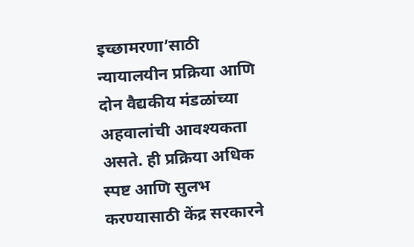इच्छामरणा’साठी न्यायालयीन प्रक्रिया आणि दोन वैद्यकीय मंडळांच्या अहवालांची आवश्यकता असते. ही प्रक्रिया अधिक स्पष्ट आणि सुलभ करण्यासाठी केंद्र सरकारने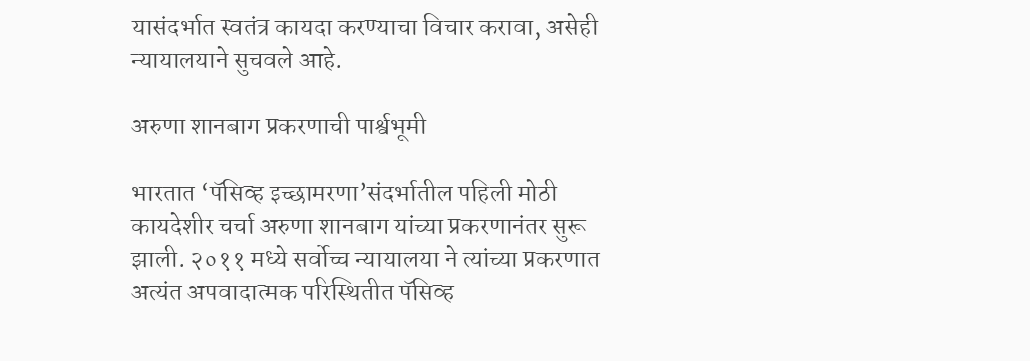यासंदर्भात स्वतंत्र कायदा करण्याचा विचार करावा, असेही न्यायालयाने सुचवले आहे.

अरुणा शानबाग प्रकरणाची पार्श्वभूमी

भारतात ‘पॅसिव्ह इच्छामरणा’संदर्भातील पहिली मोठी कायदेशीर चर्चा अरुणा शानबाग यांच्या प्रकरणानंतर सुरू झाली. २०११ मध्ये सर्वोच्च न्यायालया ने त्यांच्या प्रकरणात अत्यंत अपवादात्मक परिस्थितीत पॅसिव्ह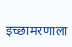इच्छामरणाला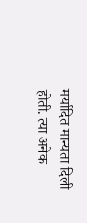मर्यादित मान्यता दिली होती. त्या अनेक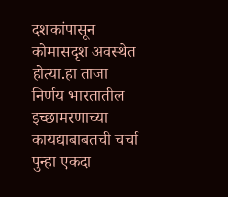दशकांपासून कोमासदृश अवस्थेत होत्या.हा ताजा निर्णय भारतातील इच्छामरणाच्या कायद्याबाबतची चर्चा पुन्हा एकदा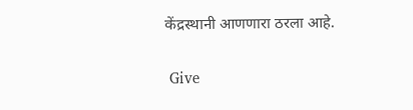केंद्रस्थानी आणणारा ठरला आहे.


 Give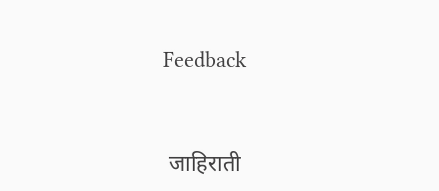Feedback



 जाहिराती